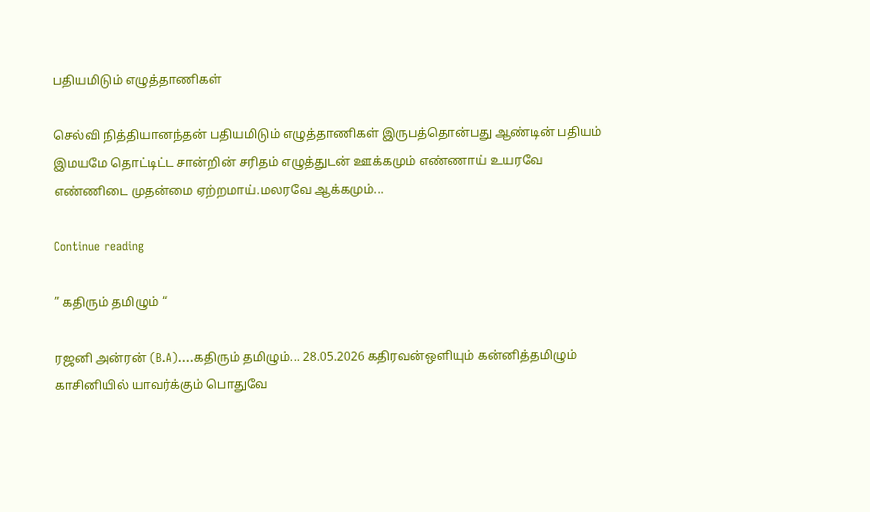பதியமிடும் எழுத்தாணிகள்

செல்வி நித்தியானந்தன் பதியமிடும் எழுத்தாணிகள் இருபத்தொன்பது ஆண்டின் பதியம் இமயமே தொட்டிட்ட சான்றின் சரிதம் எழுத்துடன் ஊக்கமும் எண்ணாய் உயரவே எண்ணிடை முதன்மை ஏற்றமாய்.மலரவே ஆக்கமும்...

Continue reading

” கதிரும் தமிழும் “

ரஜனி அன்ரன் (B.A)....கதிரும் தமிழும்... 28.05.2026 கதிரவன்ஒளியும் கன்னித்தமிழும் காசினியில் யாவர்க்கும் பொதுவே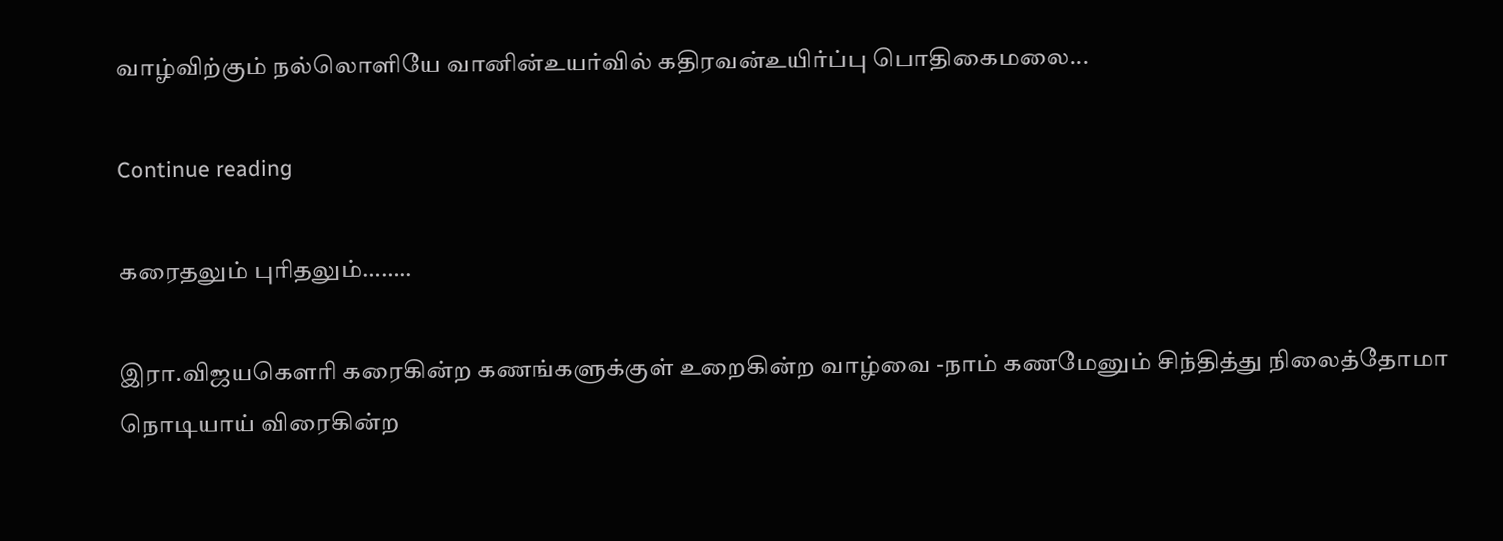வாழ்விற்கும் நல்லொளியே வானின்உயர்வில் கதிரவன்உயிர்ப்பு பொதிகைமலை...

Continue reading

கரைதலும் புரிதலும்……..

இரா.விஜயகௌரி கரைகின்ற கணங்களுக்குள் உறைகின்ற வாழ்வை -நாம் கணமேனும் சிந்தித்து நிலைத்தோமா நொடியாய் விரைகின்ற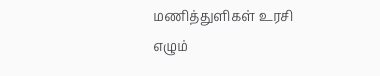மணித்துளிகள் உரசி எழும்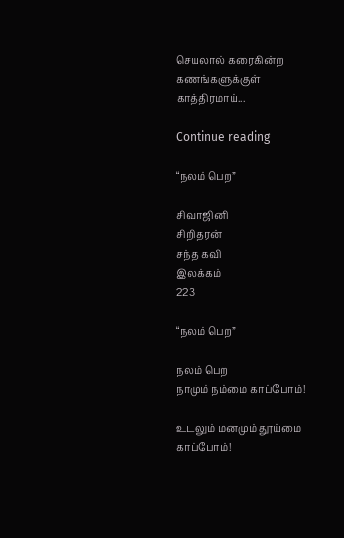செயலால் கரைகின்ற கணங்களுக்குள் காத்திரமாய்...

Continue reading

“நலம் பெற”

சிவாஜினி
சிறிதரன்
சந்த கவி
இலக்கம்
223

“நலம் பெற”

நலம் பெற
நாமும் நம்மை காப்போம்!

உடலும் மனமும் தூய்மை காப்போம்!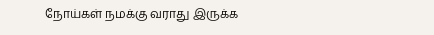நோய்கள் நமக்கு வராது இருக்க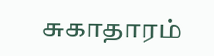சுகாதாரம்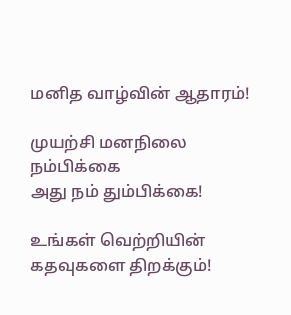மனித வாழ்வின் ஆதாரம்!

முயற்சி மனநிலை
நம்பிக்கை
அது நம் தும்பிக்கை!

உங்கள் வெற்றியின்
கதவுகளை திறக்கும்!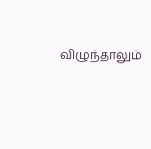விழுந்தாலும்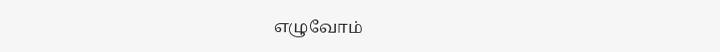எழுவோம்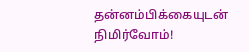தன்னம்பிக்கையுடன்
நிமிர்வோம்!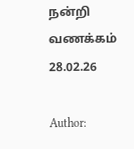நன்றி
வணக்கம்
28.02.26

Author: